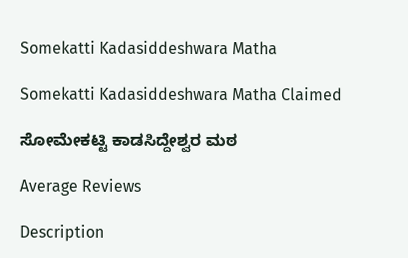Somekatti Kadasiddeshwara Matha

Somekatti Kadasiddeshwara Matha Claimed

ಸೋಮೇಕಟ್ಟಿ ಕಾಡಸಿದ್ದೇಶ್ವರ ಮಠ

Average Reviews

Description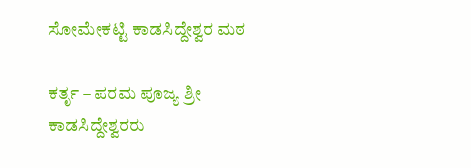ಸೋಮೇಕಟ್ಟಿ ಕಾಡಸಿದ್ದೇಶ್ವರ ಮಠ

ಕರ್ತೃ – ಪರಮ ಪೂಜ್ಯ ಶ್ರೀ ಕಾಡಸಿದ್ದೇಶ್ವರರು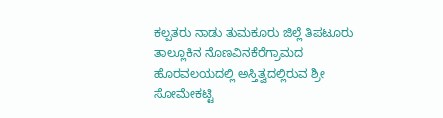ಕಲ್ಪತರು ನಾಡು ತುಮಕೂರು ಜಿಲ್ಲೆ ತಿಪಟೂರು ತಾಲ್ಲೂಕಿನ ನೊಣವಿನಕೆರೆಗ್ರಾಮದ ಹೊರವಲಯದಲ್ಲಿ ಅಸ್ತಿತ್ವದಲ್ಲಿರುವ ಶ್ರೀ ಸೋಮೇಕಟ್ಟಿ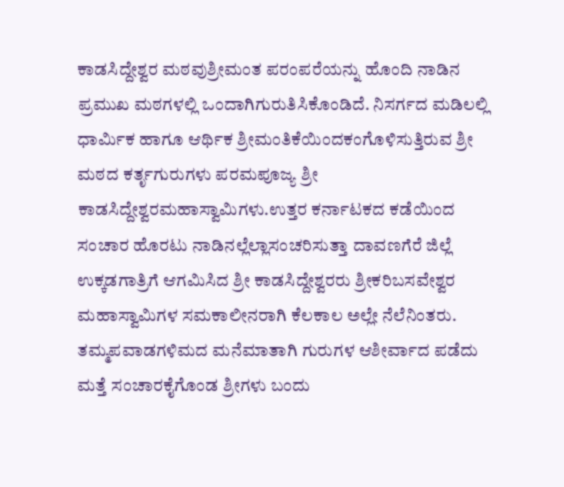ಕಾಡಸಿದ್ದೇಶ್ವರ ಮಠವುಶ್ರೀಮಂತ ಪರಂಪರೆಯನ್ನು ಹೊಂದಿ ನಾಡಿನ ಪ್ರಮುಖ ಮಠಗಳಲ್ಲಿ ಒಂದಾಗಿಗುರುತಿಸಿಕೊಂಡಿದೆ. ನಿಸರ್ಗದ ಮಡಿಲಲ್ಲಿ ಧಾರ್ಮಿಕ ಹಾಗೂ ಆರ್ಥಿಕ ಶ್ರೀಮಂತಿಕೆಯಿಂದಕಂಗೊಳಿಸುತ್ತಿರುವ ಶ್ರೀ ಮಠದ ಕರ್ತೃಗುರುಗಳು ಪರಮಪೂಜ್ಯ ಶ್ರೀ ಕಾಡಸಿದ್ದೇಶ್ವರಮಹಾಸ್ವಾಮಿಗಳು.ಉತ್ತರ ಕರ್ನಾಟಕದ ಕಡೆಯಿಂದ ಸಂಚಾರ ಹೊರಟು ನಾಡಿನಲ್ಲೆಲ್ಲಾಸಂಚರಿಸುತ್ತಾ ದಾವಣಗೆರೆ ಜಿಲ್ಲೆ ಉಕ್ಕಡಗಾತ್ರಿಗೆ ಆಗಮಿಸಿದ ಶ್ರೀ ಕಾಡಸಿದ್ದೇಶ್ವರರು ಶ್ರೀಕರಿಬಸವೇಶ್ವರ ಮಹಾಸ್ವಾಮಿಗಳ ಸಮಕಾಲೀನರಾಗಿ ಕೆಲಕಾಲ ಅಲ್ಲೇ ನೆಲೆನಿಂತರು. ತಮ್ಮಪವಾಡಗಳಿಮದ ಮನೆಮಾತಾಗಿ ಗುರುಗಳ ಆಶೀರ್ವಾದ ಪಡೆದು ಮತ್ತೆ ಸಂಚಾರಕೈಗೊಂಡ ಶ್ರೀಗಳು ಬಂದು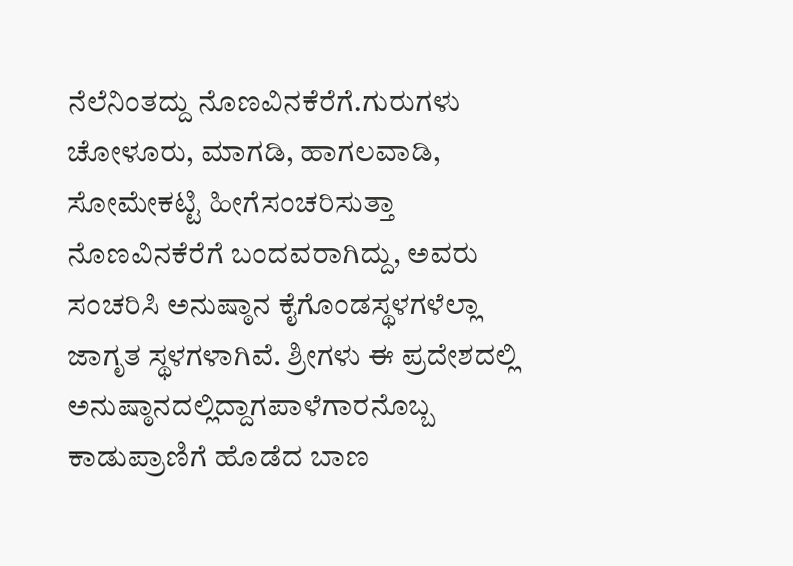ನೆಲೆನಿಂತದ್ದು ನೊಣವಿನಕೆರೆಗೆ.ಗುರುಗಳು ಚೋಳೂರು, ಮಾಗಡಿ, ಹಾಗಲವಾಡಿ, ಸೋಮೇಕಟ್ಟಿ ಹೀಗೆಸಂಚರಿಸುತ್ತಾ ನೊಣವಿನಕೆರೆಗೆ ಬಂದವರಾಗಿದ್ದು, ಅವರು ಸಂಚರಿಸಿ ಅನುಷ್ಠಾನ ಕೈಗೊಂಡಸ್ಥಳಗಳೆಲ್ಲಾ ಜಾಗೃತ ಸ್ಥಳಗಳಾಗಿವೆ. ಶ್ರೀಗಳು ಈ ಪ್ರದೇಶದಲ್ಲಿ ಅನುಷ್ಠಾನದಲ್ಲಿದ್ದಾಗಪಾಳೆಗಾರನೊಬ್ಬ ಕಾಡುಪ್ರಾಣಿಗೆ ಹೊಡೆದ ಬಾಣ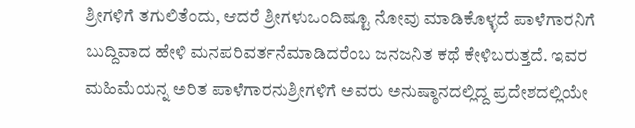ಶ್ರೀಗಳಿಗೆ ತಗುಲಿತೆಂದು, ಆದರೆ ಶ್ರೀಗಳುಒಂದಿಷ್ಟೂ ನೋವು ಮಾಡಿಕೊಳ್ಳದೆ ಪಾಳೆಗಾರನಿಗೆ ಬುದ್ದಿವಾದ ಹೇಳಿ ಮನಪರಿವರ್ತನೆಮಾಡಿದರೆಂಬ ಜನಜನಿತ ಕಥೆ ಕೇಳಿಬರುತ್ತದೆ. ಇವರ ಮಹಿಮೆಯನ್ನ ಅರಿತ ಪಾಳೆಗಾರನುಶ್ರೀಗಳಿಗೆ ಅವರು ಅನುಷ್ಠಾನದಲ್ಲಿದ್ದ ಪ್ರದೇಶದಲ್ಲಿಯೇ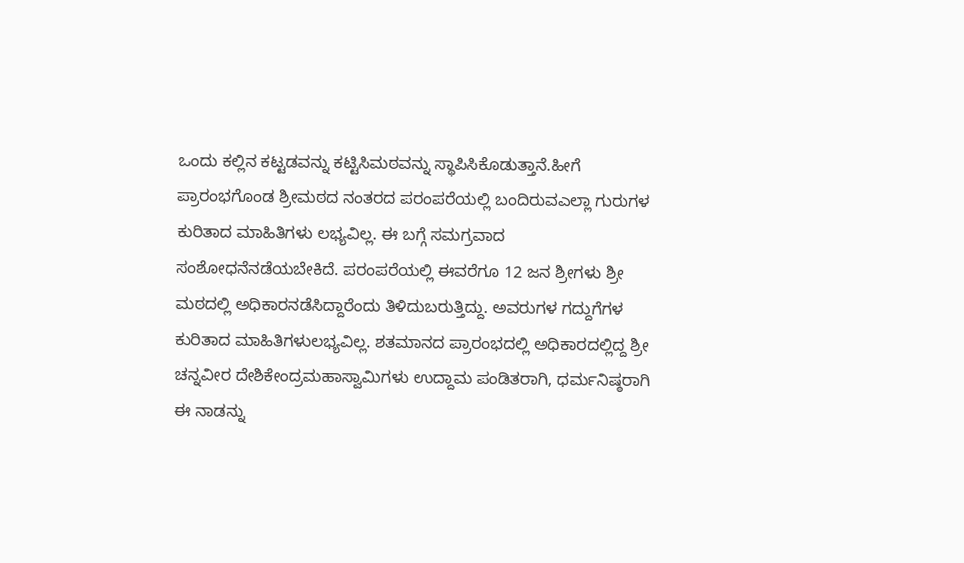ಒಂದು ಕಲ್ಲಿನ ಕಟ್ಟಡವನ್ನು ಕಟ್ಟಿಸಿಮಠವನ್ನು ಸ್ಥಾಪಿಸಿಕೊಡುತ್ತಾನೆ.ಹೀಗೆ ಪ್ರಾರಂಭಗೊಂಡ ಶ್ರೀಮಠದ ನಂತರದ ಪರಂಪರೆಯಲ್ಲಿ ಬಂದಿರುವಎಲ್ಲಾ ಗುರುಗಳ ಕುರಿತಾದ ಮಾಹಿತಿಗಳು ಲಭ್ಯವಿಲ್ಲ. ಈ ಬಗ್ಗೆ ಸಮಗ್ರವಾದ ಸಂಶೋಧನೆನಡೆಯಬೇಕಿದೆ. ಪರಂಪರೆಯಲ್ಲಿ ಈವರೆಗೂ 12 ಜನ ಶ್ರೀಗಳು ಶ್ರೀ ಮಠದಲ್ಲಿ ಅಧಿಕಾರನಡೆಸಿದ್ದಾರೆಂದು ತಿಳಿದುಬರುತ್ತಿದ್ದು. ಅವರುಗಳ ಗದ್ದುಗೆಗಳ ಕುರಿತಾದ ಮಾಹಿತಿಗಳುಲಭ್ಯವಿಲ್ಲ. ಶತಮಾನದ ಪ್ರಾರಂಭದಲ್ಲಿ ಅಧಿಕಾರದಲ್ಲಿದ್ದ ಶ್ರೀ ಚನ್ನವೀರ ದೇಶಿಕೇಂದ್ರಮಹಾಸ್ವಾಮಿಗಳು ಉದ್ದಾಮ ಪಂಡಿತರಾಗಿ, ಧರ್ಮನಿಷ್ಠರಾಗಿ ಈ ನಾಡನ್ನು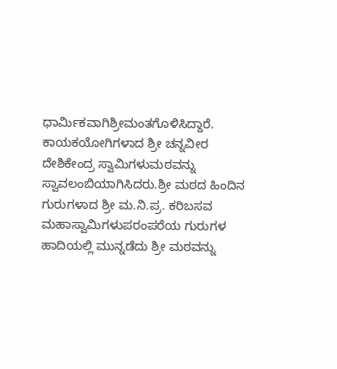ಧಾರ್ಮಿಕವಾಗಿಶ್ರೀಮಂತಗೊಳಿಸಿದ್ದಾರೆ. ಕಾಯಕಯೋಗಿಗಳಾದ ಶ್ರೀ ಚನ್ನವೀರ ದೇಶಿಕೇಂದ್ರ ಸ್ವಾಮಿಗಳುಮಠವನ್ನು ಸ್ವಾವಲಂಬಿಯಾಗಿಸಿದರು.ಶ್ರೀ ಮಠದ ಹಿಂದಿನ ಗುರುಗಳಾದ ಶ್ರೀ ಮ.ನಿ.ಪ್ರ. ಕರಿಬಸವ ಮಹಾಸ್ವಾಮಿಗಳುಪರಂಪರೆಯ ಗುರುಗಳ ಹಾದಿಯಲ್ಲಿ ಮುನ್ನಡೆದು ಶ್ರೀ ಮಠವನ್ನು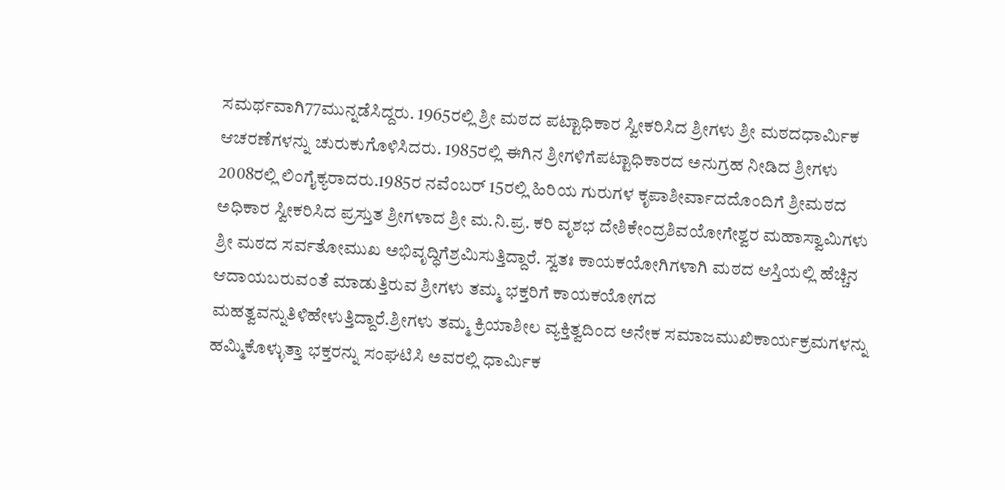ಸಮರ್ಥವಾಗಿ77ಮುನ್ನಡೆಸಿದ್ದರು. 1965ರಲ್ಲಿ ಶ್ರೀ ಮಠದ ಪಟ್ಟಾಧಿಕಾರ ಸ್ವೀಕರಿಸಿದ ಶ್ರೀಗಳು ಶ್ರೀ ಮಠದಧಾರ್ಮಿಕ ಆಚರಣೆಗಳನ್ನು ಚುರುಕುಗೊಳಿಸಿದರು. 1985ರಲ್ಲಿ ಈಗಿನ ಶ್ರೀಗಳಿಗೆಪಟ್ಟಾಧಿಕಾರದ ಅನುಗ್ರಹ ನೀಡಿದ ಶ್ರೀಗಳು 2008ರಲ್ಲಿ ಲಿಂಗೈಕ್ಯರಾದರು.1985ರ ನವೆಂಬರ್ 15ರಲ್ಲಿ ಹಿರಿಯ ಗುರುಗಳ ಕೃಪಾಶೀರ್ವಾದದೊಂದಿಗೆ ಶ್ರೀಮಠದ ಅಧಿಕಾರ ಸ್ವೀಕರಿಸಿದ ಪ್ರಸ್ತುತ ಶ್ರೀಗಳಾದ ಶ್ರೀ ಮ.ನಿ.ಪ್ರ. ಕರಿ ವೃಶಭ ದೇಶಿಕೇಂದ್ರಶಿವಯೋಗೇಶ್ವರ ಮಹಾಸ್ವಾಮಿಗಳು ಶ್ರೀ ಮಠದ ಸರ್ವತೋಮುಖ ಅಭಿವೃದ್ಧಿಗೆಶ್ರಮಿಸುತ್ತಿದ್ದಾರೆ. ಸ್ವತಃ ಕಾಯಕಯೋಗಿಗಳಾಗಿ ಮಠದ ಆಸ್ತಿಯಲ್ಲಿ ಹೆಚ್ಚಿನ ಆದಾಯಬರುವಂತೆ ಮಾಡುತ್ತಿರುವ ಶ್ರೀಗಳು ತಮ್ಮ ಭಕ್ತರಿಗೆ ಕಾಯಕಯೋಗದ ಮಹತ್ವವನ್ನುತಿಳಿಹೇಳುತ್ತಿದ್ದಾರೆ.ಶ್ರೀಗಳು ತಮ್ಮ ಕ್ರಿಯಾಶೀಲ ವ್ಯಕ್ತಿತ್ವದಿಂದ ಅನೇಕ ಸಮಾಜಮುಖಿಕಾರ್ಯಕ್ರಮಗಳನ್ನು ಹಮ್ಮಿಕೊಳ್ಳುತ್ತಾ ಭಕ್ತರನ್ನು ಸಂಘಟಿಸಿ ಅವರಲ್ಲಿ ಧಾರ್ಮಿಕ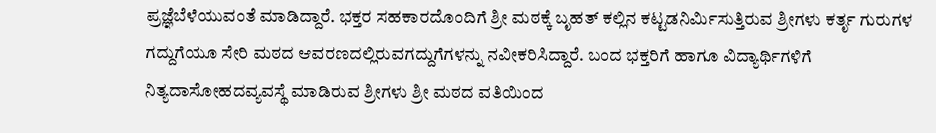ಪ್ರಜ್ಞೆಬೆಳೆಯುವಂತೆ ಮಾಡಿದ್ದಾರೆ. ಭಕ್ತರ ಸಹಕಾರದೊಂದಿಗೆ ಶ್ರೀ ಮಠಕ್ಕೆ ಬೃಹತ್ ಕಲ್ಲಿನ ಕಟ್ಟಡನಿರ್ಮಿಸುತ್ತಿರುವ ಶ್ರೀಗಳು ಕರ್ತೃ ಗುರುಗಳ ಗದ್ದುಗೆಯೂ ಸೇರಿ ಮಠದ ಆವರಣದಲ್ಲಿರುವಗದ್ದುಗೆಗಳನ್ನು ನವೀಕರಿಸಿದ್ದಾರೆ. ಬಂದ ಭಕ್ತರಿಗೆ ಹಾಗೂ ವಿದ್ಯಾರ್ಥಿಗಳಿಗೆ ನಿತ್ಯದಾಸೋಹದವ್ಯವಸ್ಥೆ ಮಾಡಿರುವ ಶ್ರೀಗಳು ಶ್ರೀ ಮಠದ ವತಿಯಿಂದ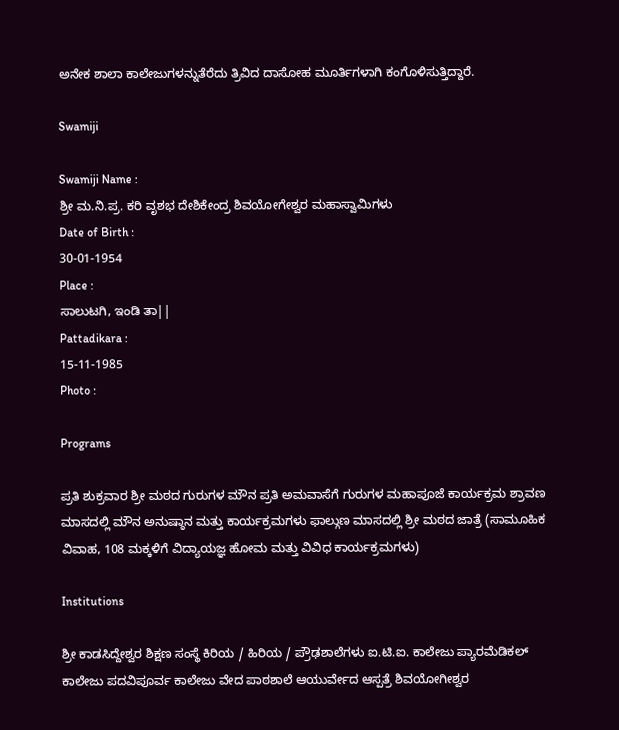ಅನೇಕ ಶಾಲಾ ಕಾಲೇಜುಗಳನ್ನುತೆರೆದು ತ್ರಿವಿದ ದಾಸೋಹ ಮೂರ್ತಿಗಳಾಗಿ ಕಂಗೊಳಿಸುತ್ತಿದ್ದಾರೆ.

Swamiji

Swamiji Name :
ಶ್ರೀ ಮ.ನಿ.ಪ್ರ. ಕರಿ ವೃಶಭ ದೇಶಿಕೇಂದ್ರ ಶಿವಯೋಗೇಶ್ವರ ಮಹಾಸ್ವಾಮಿಗಳು
Date of Birth :
30-01-1954
Place :
ಸಾಲುಟಗಿ, ಇಂಡಿ ತಾ||
Pattadikara :
15-11-1985
Photo :

Programs

ಪ್ರತಿ ಶುಕ್ರವಾರ ಶ್ರೀ ಮಠದ ಗುರುಗಳ ಮೌನ ಪ್ರತಿ ಅಮವಾಸೆಗೆ ಗುರುಗಳ ಮಹಾಪೂಜೆ ಕಾರ್ಯಕ್ರಮ ಶ್ರಾವಣ ಮಾಸದಲ್ಲಿ ಮೌನ ಅನುಷ್ಠಾನ ಮತ್ತು ಕಾರ್ಯಕ್ರಮಗಳು ಫಾಲ್ಗುಣ ಮಾಸದಲ್ಲಿ ಶ್ರೀ ಮಠದ ಜಾತ್ರೆ (ಸಾಮೂಹಿಕ ವಿವಾಹ, 108 ಮಕ್ಕಳಿಗೆ ವಿದ್ಯಾಯಜ್ಞ ಹೋಮ ಮತ್ತು ವಿವಿಧ ಕಾರ್ಯಕ್ರಮಗಳು)

Institutions

ಶ್ರೀ ಕಾಡಸಿದ್ದೇಶ್ವರ ಶಿಕ್ಷಣ ಸಂಸ್ಥೆ ಕಿರಿಯ / ಹಿರಿಯ / ಪ್ರೌಢಶಾಲೆಗಳು ಐ.ಟಿ.ಐ. ಕಾಲೇಜು ಪ್ಯಾರಮೆಡಿಕಲ್ ಕಾಲೇಜು ಪದವಿಪೂರ್ವ ಕಾಲೇಜು ವೇದ ಪಾಠಶಾಲೆ ಆಯುರ್ವೇದ ಆಸ್ಪತ್ರೆ ಶಿವಯೋಗೀಶ್ವರ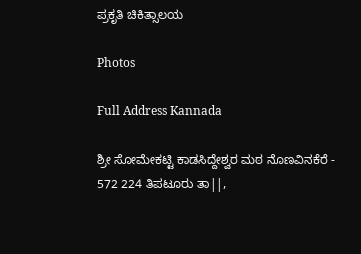ಪ್ರಕೃತಿ ಚಿಕಿತ್ಸಾಲಯ

Photos

Full Address Kannada

ಶ್ರೀ ಸೋಮೇಕಟ್ಟಿ ಕಾಡಸಿದ್ದೇಶ್ವರ ಮಠ ನೊಣವಿನಕೆರೆ - 572 224 ತಿಪಟೂರು ತಾ||,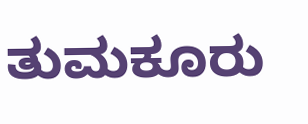ತುಮಕೂರು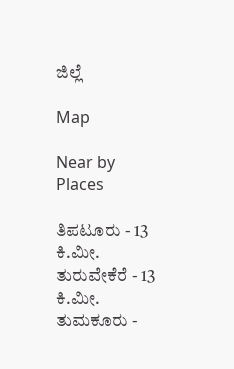ಜಿಲ್ಲೆ

Map

Near by Places

ತಿಪಟೂರು - 13 ಕಿ.ಮೀ. ತುರುವೇಕೆರೆ - 13 ಕಿ.ಮೀ. ತುಮಕೂರು -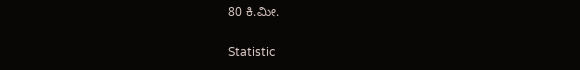80 ಕಿ.ಮೀ.

Statistic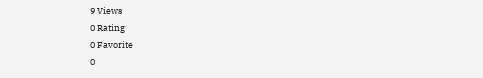9 Views
0 Rating
0 Favorite
0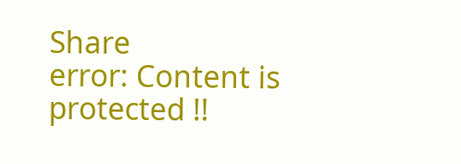Share
error: Content is protected !!